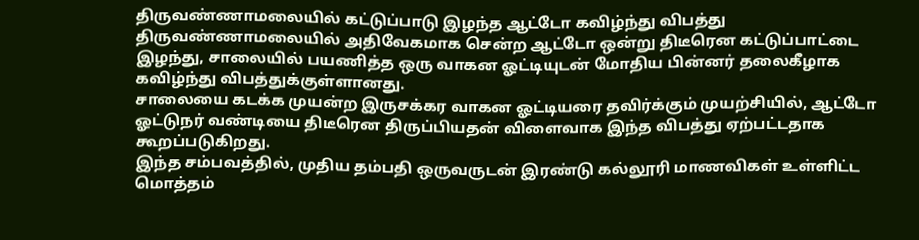திருவண்ணாமலையில் கட்டுப்பாடு இழந்த ஆட்டோ கவிழ்ந்து விபத்து
திருவண்ணாமலையில் அதிவேகமாக சென்ற ஆட்டோ ஒன்று திடீரென கட்டுப்பாட்டை இழந்து, சாலையில் பயணித்த ஒரு வாகன ஓட்டியுடன் மோதிய பின்னர் தலைகீழாக கவிழ்ந்து விபத்துக்குள்ளானது.
சாலையை கடக்க முயன்ற இருசக்கர வாகன ஓட்டியரை தவிர்க்கும் முயற்சியில், ஆட்டோ ஓட்டுநர் வண்டியை திடீரென திருப்பியதன் விளைவாக இந்த விபத்து ஏற்பட்டதாக கூறப்படுகிறது.
இந்த சம்பவத்தில், முதிய தம்பதி ஒருவருடன் இரண்டு கல்லூரி மாணவிகள் உள்ளிட்ட மொத்தம்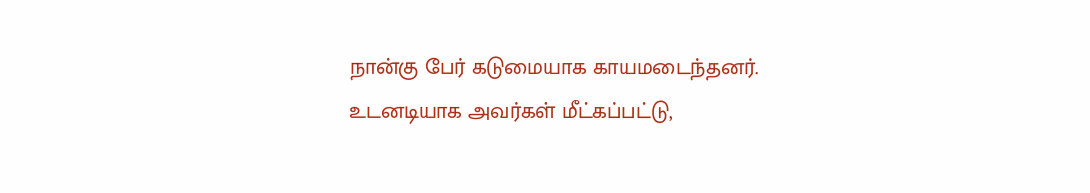நான்கு பேர் கடுமையாக காயமடைந்தனர்.
உடனடியாக அவர்கள் மீட்கப்பட்டு,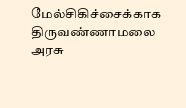மேல்சிகிச்சைக்காக திருவண்ணாமலை அரசு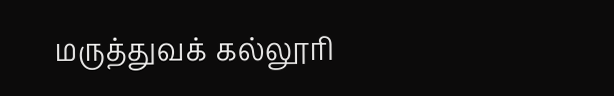மருத்துவக் கல்லூரி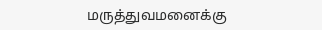மருத்துவமனைக்கு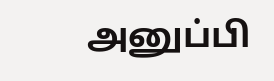அனுப்பி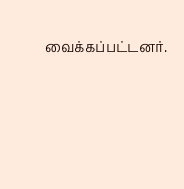வைக்கப்பட்டனர்.